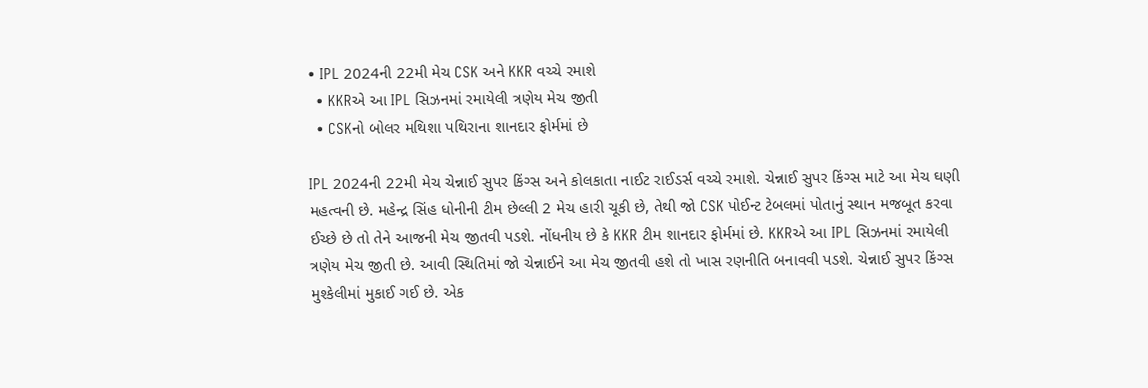• IPL 2024ની 22મી મેચ CSK અને KKR વચ્ચે રમાશે
  • KKRએ આ IPL સિઝનમાં રમાયેલી ત્રણેય મેચ જીતી
  • CSKનો બોલર મથિશા પથિરાના શાનદાર ફોર્મમાં છે

IPL 2024ની 22મી મેચ ચેન્નાઈ સુપર કિંગ્સ અને કોલકાતા નાઈટ રાઈડર્સ વચ્ચે રમાશે. ચેન્નાઈ સુપર કિંગ્સ માટે આ મેચ ઘણી મહત્વની છે. મહેન્દ્ર સિંહ ધોનીની ટીમ છેલ્લી 2 મેચ હારી ચૂકી છે, તેથી જો CSK પોઈન્ટ ટેબલમાં પોતાનું સ્થાન મજબૂત કરવા ઈચ્છે છે તો તેને આજની મેચ જીતવી પડશે. નોંધનીય છે કે KKR ટીમ શાનદાર ફોર્મમાં છે. KKRએ આ IPL સિઝનમાં રમાયેલી ત્રણેય મેચ જીતી છે. આવી સ્થિતિમાં જો ચેન્નાઈને આ મેચ જીતવી હશે તો ખાસ રણનીતિ બનાવવી પડશે. ચેન્નાઈ સુપર કિંગ્સ મુશ્કેલીમાં મુકાઈ ગઈ છે. એક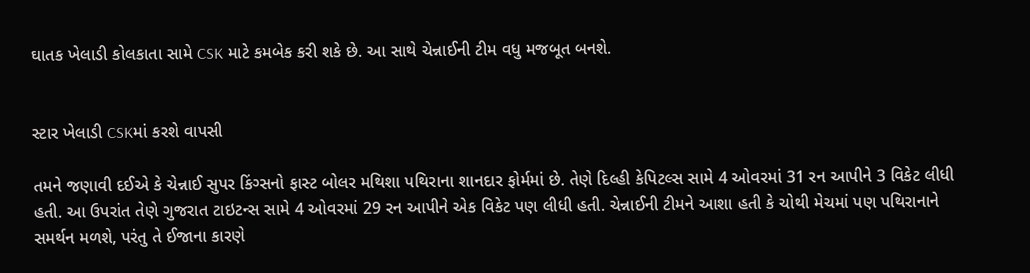ઘાતક ખેલાડી કોલકાતા સામે CSK માટે કમબેક કરી શકે છે. આ સાથે ચેન્નાઈની ટીમ વધુ મજબૂત બનશે.


સ્ટાર ખેલાડી CSKમાં કરશે વાપસી

તમને જણાવી દઈએ કે ચેન્નાઈ સુપર કિંગ્સનો ફાસ્ટ બોલર મથિશા પથિરાના શાનદાર ફોર્મમાં છે. તેણે દિલ્હી કેપિટલ્સ સામે 4 ઓવરમાં 31 રન આપીને 3 વિકેટ લીધી હતી. આ ઉપરાંત તેણે ગુજરાત ટાઇટન્સ સામે 4 ઓવરમાં 29 રન આપીને એક વિકેટ પણ લીધી હતી. ચેન્નાઈની ટીમને આશા હતી કે ચોથી મેચમાં પણ પથિરાનાને સમર્થન મળશે, પરંતુ તે ઈજાના કારણે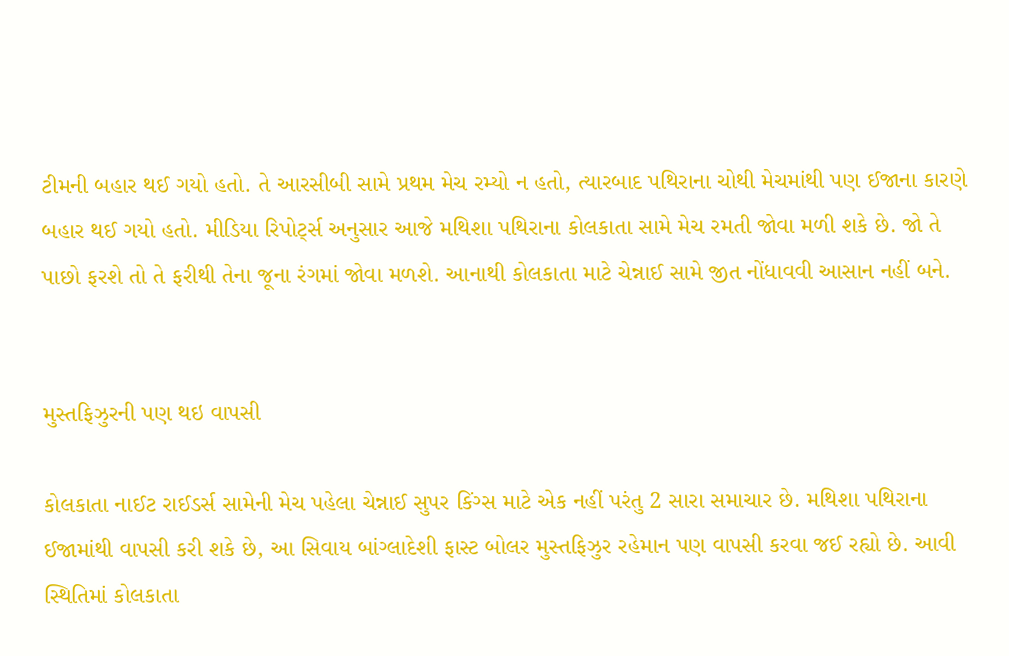ટીમની બહાર થઈ ગયો હતો. તે આરસીબી સામે પ્રથમ મેચ રમ્યો ન હતો, ત્યારબાદ પથિરાના ચોથી મેચમાંથી પણ ઈજાના કારણે બહાર થઈ ગયો હતો. મીડિયા રિપોર્ટ્સ અનુસાર આજે મથિશા પથિરાના કોલકાતા સામે મેચ રમતી જોવા મળી શકે છે. જો તે પાછો ફરશે તો તે ફરીથી તેના જૂના રંગમાં જોવા મળશે. આનાથી કોલકાતા માટે ચેન્નાઈ સામે જીત નોંધાવવી આસાન નહીં બને.


મુસ્તફિઝુરની પણ થઇ વાપસી

કોલકાતા નાઈટ રાઈડર્સ સામેની મેચ પહેલા ચેન્નાઈ સુપર કિંગ્સ માટે એક નહીં પરંતુ 2 સારા સમાચાર છે. મથિશા પથિરાના ઈજામાંથી વાપસી કરી શકે છે, આ સિવાય બાંગ્લાદેશી ફાસ્ટ બોલર મુસ્તફિઝુર રહેમાન પણ વાપસી કરવા જઈ રહ્યો છે. આવી સ્થિતિમાં કોલકાતા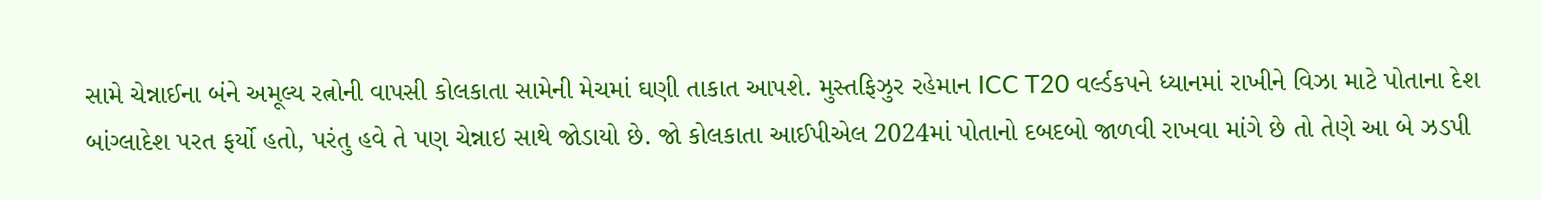સામે ચેન્નાઈના બંને અમૂલ્ય રત્નોની વાપસી કોલકાતા સામેની મેચમાં ઘણી તાકાત આપશે. મુસ્તફિઝુર રહેમાન ICC T20 વર્લ્ડકપને ધ્યાનમાં રાખીને વિઝા માટે પોતાના દેશ બાંગ્લાદેશ પરત ફર્યો હતો, પરંતુ હવે તે પણ ચેન્નાઇ સાથે જોડાયો છે. જો કોલકાતા આઈપીએલ 2024માં પોતાનો દબદબો જાળવી રાખવા માંગે છે તો તેણે આ બે ઝડપી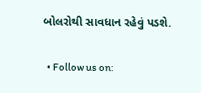બોલરોથી સાવધાન રહેવું પડશે.

  • Follow us on: